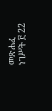መጽሐፈ ነገሥት ፫ 22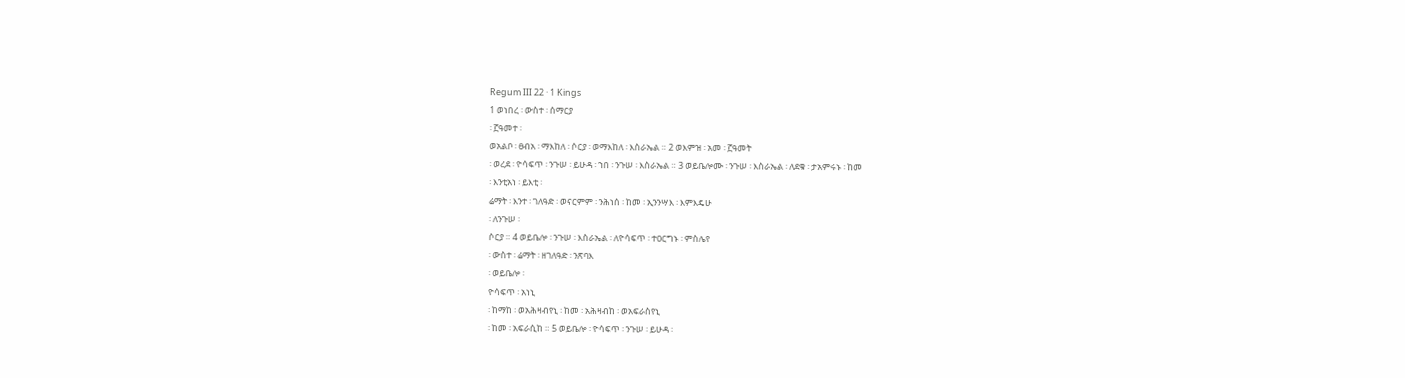Regum III 22 · 1 Kings
1 ወነበረ ፡ ውስተ ፡ ሰማርያ
፡ ፫ዓመተ ፡
ወአልቦ ፡ ፀብአ ፡ ማእከለ ፡ ሶርያ ፡ ወማእከለ ፡ እስራኤል ። 2 ወእምዝ ፡ አመ ፡ ፫ዓመት
፡ ወረደ ፡ ዮሳፍጥ ፡ ንጉሠ ፡ ይሁዳ ፡ ኀበ ፡ ንጉሠ ፡ እስራኤል ። 3 ወይቤሎሙ ፡ ንጉሠ ፡ እስራኤል ፡ ለደቁ ፡ ታአምሩኑ ፡ ከመ
፡ እንቲአነ ፡ ይእቲ ፡
ሬማት ፡ እንተ ፡ ገለዓድ ፡ ወናርምም ፡ ንሕነሰ ፡ ከመ ፡ ኢንንሣእ ፡ እምእዴሁ
፡ ለንጉሠ ፡
ሶርያ ። 4 ወይቤሎ ፡ ንጉሠ ፡ እስራኤል ፡ ለዮሳፍጥ ፡ ተዐርግኑ ፡ ምስሌየ
፡ ውስተ ፡ ሬማት ፡ ዘገለዓድ ፡ ንጽባእ
፡ ወይቤሎ ፡
ዮሳፍጥ ፡ አነኒ
፡ ከማከ ፡ ወአሕዛብየኒ ፡ ከመ ፡ አሕዛብከ ፡ ወአፍራስየኒ
፡ ከመ ፡ አፍራሲከ ። 5 ወይቤሎ ፡ ዮሳፍጥ ፡ ንጉሠ ፡ ይሁዳ ፡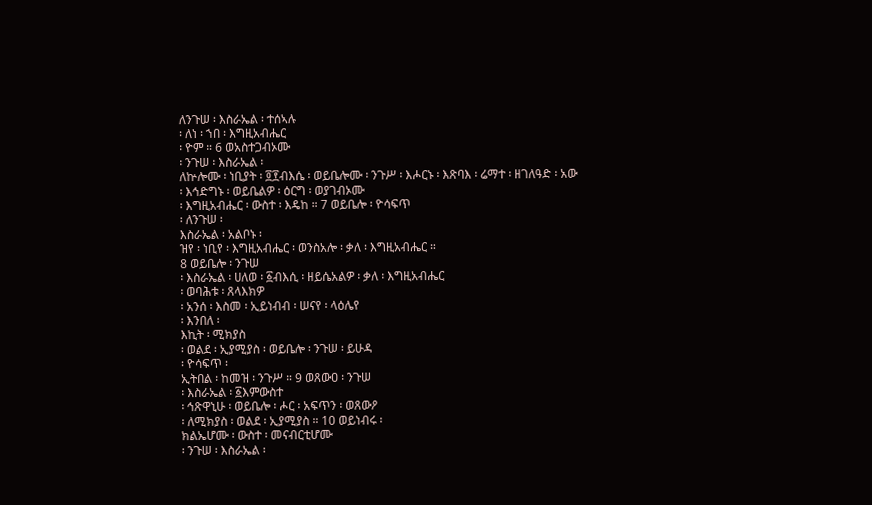ለንጉሠ ፡ እስራኤል ፡ ተሰኣሉ
፡ ለነ ፡ ኀበ ፡ እግዚአብሔር
፡ ዮም ። 6 ወአስተጋብኦሙ
፡ ንጉሠ ፡ እስራኤል ፡
ለኵሎሙ ፡ ነቢያት ፡ ፬፻ብእሴ ፡ ወይቤሎሙ ፡ ንጉሥ ፡ እሖርኑ ፡ እጽባእ ፡ ሬማተ ፡ ዘገለዓድ ፡ አው
፡ እኅድግኑ ፡ ወይቤልዎ ፡ ዕርግ ፡ ወያገብኦሙ
፡ እግዚአብሔር ፡ ውስተ ፡ እዴከ ። 7 ወይቤሎ ፡ ዮሳፍጥ
፡ ለንጉሠ ፡
እስራኤል ፡ አልቦኑ ፡
ዝየ ፡ ነቢየ ፡ እግዚአብሔር ፡ ወንስአሎ ፡ ቃለ ፡ እግዚአብሔር ።
8 ወይቤሎ ፡ ንጉሠ
፡ እስራኤል ፡ ሀለወ ፡ ፩ብእሲ ፡ ዘይሴአልዎ ፡ ቃለ ፡ እግዚአብሔር
፡ ወባሕቱ ፡ ጸላእክዎ
፡ አንሰ ፡ እስመ ፡ ኢይነብብ ፡ ሠናየ ፡ ላዕሌየ
፡ እንበለ ፡
እኪት ፡ ሚክያስ
፡ ወልደ ፡ ኢያሚያስ ፡ ወይቤሎ ፡ ንጉሠ ፡ ይሁዳ
፡ ዮሳፍጥ ፡
ኢትበል ፡ ከመዝ ፡ ንጉሥ ። 9 ወጸውዐ ፡ ንጉሠ
፡ እስራኤል ፡ ፩እምውስተ
፡ ኅጽዋኒሁ ፡ ወይቤሎ ፡ ሖር ፡ አፍጥን ፡ ወጸውዖ
፡ ለሚክያስ ፡ ወልደ ፡ ኢያሚያስ ። 10 ወይነብሩ ፡
ክልኤሆሙ ፡ ውስተ ፡ መናብርቲሆሙ
፡ ንጉሠ ፡ እስራኤል ፡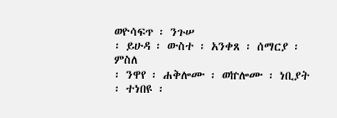ወዮሳፍጥ ፡ ንጉሠ
፡ ይሁዳ ፡ ውስተ ፡ አንቀጸ ፡ ሰማርያ ፡ ምስለ
፡ ንዋየ ፡ ሐቅሎሙ ፡ ወኵሎሙ ፡ ነቢያት ፡ ተነበዩ ፡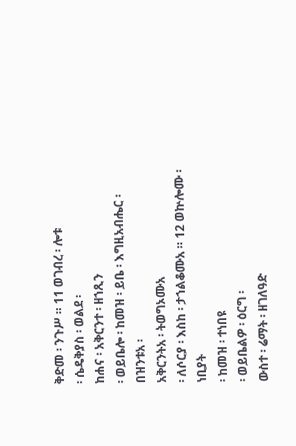ቅድመ ፡ ንጉሥ ። 11 ወገብረ ፡ ሎቱ
፡ ሴዴቅያስ ፡ ወልደ ፡
ከሐና ፡ አቅርንተ ፡ ዘኀጺን
፡ ወይቤሎ ፡ ከመዝ ፡ ይቤ ፡ እግዚአብሔር ፡
በዝንቱአ ፡
አቅርንትአ ፡ ትወግኦሙአ
፡ ለሶርያ ፡ እስከ ፡ ታኀልቆሙአ ። 12 ወኵሎሙ ፡ ነቢያት
፡ ከመዝ ፡ ተነበዩ
፡ ወይቤልዎ ፡ ዕርግ ፡
ውስተ ፡ ሬማት ፡ ዘገለዓድ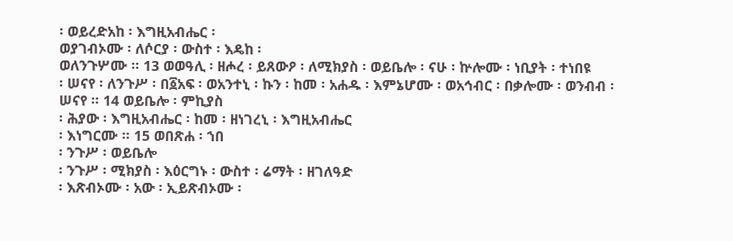፡ ወይረድአከ ፡ እግዚአብሔር ፡
ወያገብኦሙ ፡ ለሶርያ ፡ ውስተ ፡ እዴከ ፡
ወለንጉሦሙ ። 13 ወወዓሊ ፡ ዘሖረ ፡ ይጸውዖ ፡ ለሚክያስ ፡ ወይቤሎ ፡ ናሁ ፡ ኵሎሙ ፡ ነቢያት ፡ ተነበዩ
፡ ሠናየ ፡ ለንጉሥ ፡ በ፩አፍ ፡ ወአንተኒ ፡ ኩን ፡ ከመ ፡ አሐዱ ፡ እምኔሆሙ ፡ ወአኅብር ፡ በቃሎሙ ፡ ወንብብ ፡ ሠናየ ። 14 ወይቤሎ ፡ ምኪያስ
፡ ሕያው ፡ እግዚአብሔር ፡ ከመ ፡ ዘነገረኒ ፡ እግዚአብሔር
፡ እነግርሙ ። 15 ወበጽሐ ፡ ኀበ
፡ ንጉሥ ፡ ወይቤሎ
፡ ንጉሥ ፡ ሚክያስ ፡ እዕርግኑ ፡ ውስተ ፡ ሬማት ፡ ዘገለዓድ
፡ እጽብኦሙ ፡ አው ፡ ኢይጽብኦሙ ፡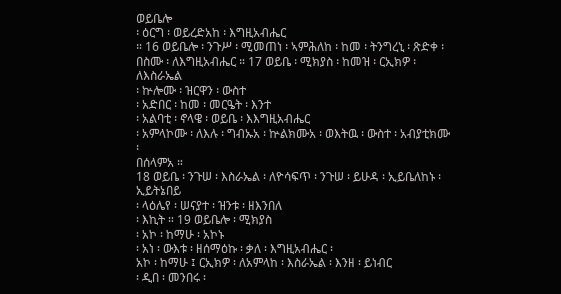ወይቤሎ
፡ ዕርግ ፡ ወይረድአከ ፡ እግዚአብሔር
። 16 ወይቤሎ ፡ ንጉሥ ፡ ሚመጠነ ፡ ኣምሕለከ ፡ ከመ ፡ ትንግረኒ ፡ ጽድቀ ፡ በስሙ ፡ ለእግዚአብሔር ። 17 ወይቤ ፡ ሚክያስ ፡ ከመዝ ፡ ርኢክዎ ፡ ለእስራኤል
፡ ኵሎሙ ፡ ዝርዋን ፡ ውስተ
፡ አድበር ፡ ከመ ፡ መርዔት ፡ እንተ
፡ አልባቲ ፡ ኖላዌ ፡ ወይቤ ፡ እእግዚአብሔር
፡ አምላኮሙ ፡ ለእሉ ፡ ግብኡአ ፡ ኵልክሙአ ፡ ወእትዉ ፡ ውስተ ፡ አብያቲክሙ ፡
በሰላምአ ።
18 ወይቤ ፡ ንጉሠ ፡ እስራኤል ፡ ለዮሳፍጥ ፡ ንጉሠ ፡ ይሁዳ ፡ ኢይቤለከኑ ፡ ኢይትኔበይ
፡ ላዕሌየ ፡ ሠናያተ ፡ ዝንቱ ፡ ዘእንበለ
፡ እኪት ። 19 ወይቤሎ ፡ ሚክያስ
፡ አኮ ፡ ከማሁ ፡ አኮኑ
፡ አነ ፡ ውእቱ ፡ ዘሰማዕኩ ፡ ቃለ ፡ እግዚአብሔር ፡
አኮ ፡ ከማሁ ፤ ርኢክዎ ፡ ለአምላከ ፡ እስራኤል ፡ እንዘ ፡ ይነብር
፡ ዲበ ፡ መንበሩ ፡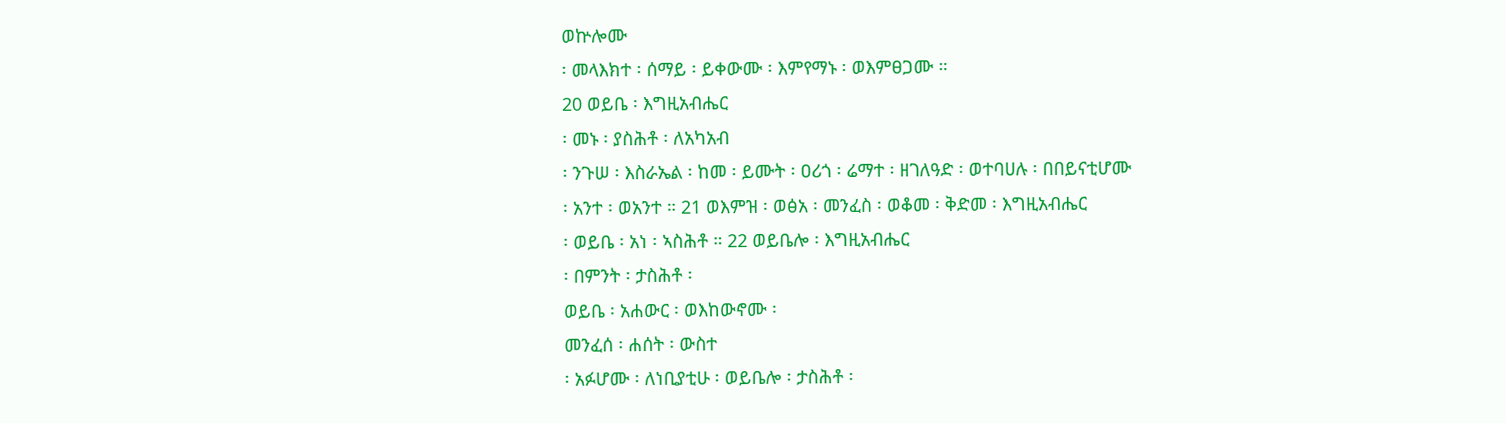ወኵሎሙ
፡ መላእክተ ፡ ሰማይ ፡ ይቀውሙ ፡ እምየማኑ ፡ ወእምፀጋሙ ።
20 ወይቤ ፡ እግዚአብሔር
፡ መኑ ፡ ያስሕቶ ፡ ለአካአብ
፡ ንጉሠ ፡ እስራኤል ፡ ከመ ፡ ይሙት ፡ ዐሪጎ ፡ ሬማተ ፡ ዘገለዓድ ፡ ወተባሀሉ ፡ በበይናቲሆሙ
፡ አንተ ፡ ወአንተ ። 21 ወእምዝ ፡ ወፅአ ፡ መንፈስ ፡ ወቆመ ፡ ቅድመ ፡ እግዚአብሔር
፡ ወይቤ ፡ አነ ፡ ኣስሕቶ ። 22 ወይቤሎ ፡ እግዚአብሔር
፡ በምንት ፡ ታስሕቶ ፡
ወይቤ ፡ አሐውር ፡ ወእከውኖሙ ፡
መንፈሰ ፡ ሐሰት ፡ ውስተ
፡ አፉሆሙ ፡ ለነቢያቲሁ ፡ ወይቤሎ ፡ ታስሕቶ ፡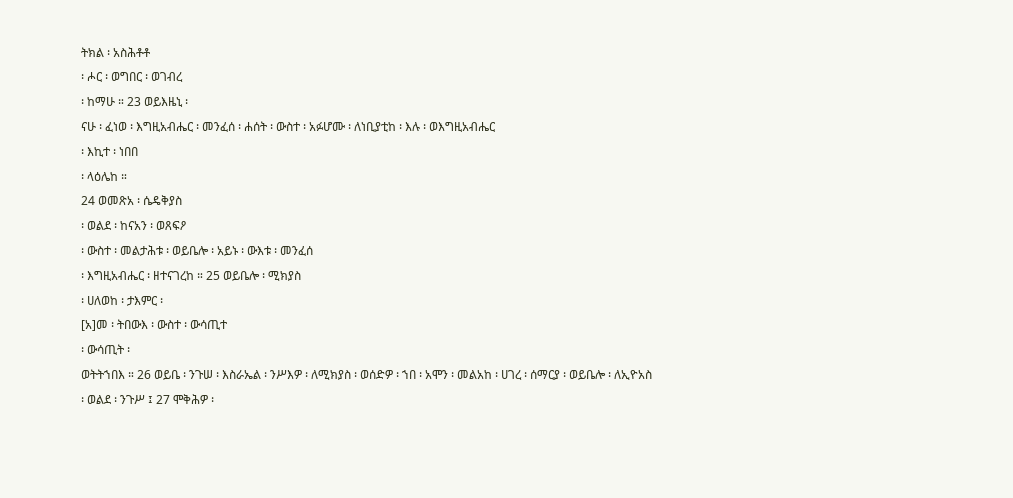ትክል ፡ አስሕቶቶ
፡ ሖር ፡ ወግበር ፡ ወገብረ
፡ ከማሁ ። 23 ወይእዜኒ ፡
ናሁ ፡ ፈነወ ፡ እግዚአብሔር ፡ መንፈሰ ፡ ሐሰት ፡ ውስተ ፡ አፉሆሙ ፡ ለነቢያቲከ ፡ እሉ ፡ ወእግዚአብሔር
፡ እኪተ ፡ ነበበ
፡ ላዕሌከ ።
24 ወመጽአ ፡ ሴዴቅያስ
፡ ወልደ ፡ ከናአን ፡ ወጸፍዖ
፡ ውስተ ፡ መልታሕቱ ፡ ወይቤሎ ፡ አይኑ ፡ ውእቱ ፡ መንፈሰ
፡ እግዚአብሔር ፡ ዘተናገረከ ። 25 ወይቤሎ ፡ ሚክያስ
፡ ሀለወከ ፡ ታእምር ፡
[አ]መ ፡ ትበውእ ፡ ውስተ ፡ ውሳጢተ
፡ ውሳጢት ፡
ወትትኀበእ ። 26 ወይቤ ፡ ንጉሠ ፡ እስራኤል ፡ ንሥእዎ ፡ ለሚክያስ ፡ ወሰድዎ ፡ ኀበ ፡ አሞን ፡ መልአከ ፡ ሀገረ ፡ ሰማርያ ፡ ወይቤሎ ፡ ለኢዮአስ
፡ ወልደ ፡ ንጉሥ ፤ 27 ሞቅሕዎ ፡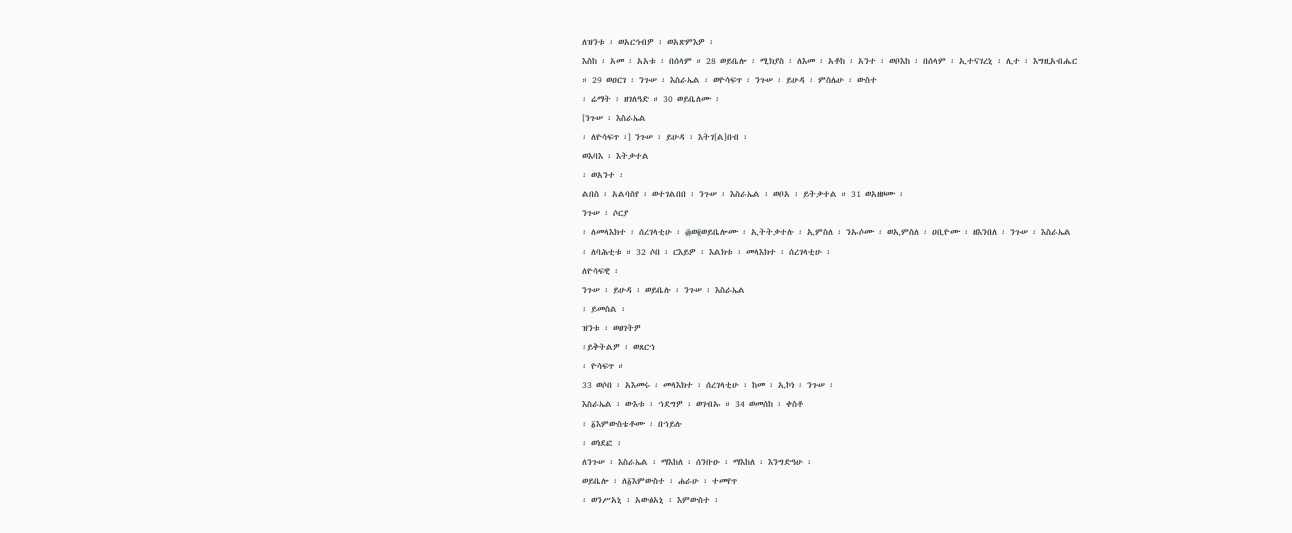ለዝንቱ ፡ ወአርኅብዎ ፡ ወአጽምእዎ ፡
እስከ ፡ አመ ፡ አአቱ ፡ በሰላም ። 28 ወይቤሎ ፡ ሚክያስ ፡ ለእመ ፡ አቶከ ፡ አንተ ፡ ወቦእከ ፡ በሰላም ፡ ኢተናገረኒ ፡ ሊተ ፡ እግዚአብሔር
። 29 ወዐርገ ፡ ንጉሠ ፡ እስራኤል ፡ ወዮሳፍጥ ፡ ንጉሠ ፡ ይሁዳ ፡ ምስሌሁ ፡ ውስተ
፡ ሬማት ፡ ዘገለዓድ ። 30 ወይቤለሙ ፡
[ንጉሠ ፡ እስራኤል
፡ ለዮሳፍጥ ፡] ንጉሠ ፡ ይሁዳ ፡ እትገ[ል]በብ ፡
ወእባእ ፡ እትቃተል
፡ ወአንተ ፡
ልበስ ፡ አልባስየ ፡ ወተገልበበ ፡ ንጉሠ ፡ እስራኤል ፡ ወቦአ ፡ ይትቃተል ። 31 ወአዘዞሙ ፡
ንጉሠ ፡ ሶርያ
፡ ለመላእክተ ፡ ሰረገላቲሁ ፡ ፴ወ፪ወይቤሎሙ ፡ ኢትትቃተሉ ፡ ኢምስለ ፡ ንኡሶሙ ፡ ወኢምስለ ፡ ዐቢዮሙ ፡ ዘእንበለ ፡ ንጉሠ ፡ እስራኤል
፡ ለባሕቲቱ ። 32 ሶበ ፡ ርእይዎ ፡ እልክቱ ፡ መላእክተ ፡ ሰረገላቲሁ ፡
ለዮሳፍዊ ፡
ንጉሠ ፡ ይሁዳ ፡ ወይቤሉ ፡ ንጉሠ ፡ እስራኤል
፡ ይመስል ፡
ዝንቱ ፡ ወፀገትዎ
፡ይቅትልዎ ፡ ወጸርኀ
፡ ዮሳፍጥ ።
33 ወሶበ ፡ አእመሩ ፡ መላእክተ ፡ ሰረገላቲሁ ፡ ከመ ፡ ኢኮነ ፡ ንጉሠ ፡
እስራኤል ፡ ውእቱ ፡ ኀደግዎ ፡ ወገብኡ ። 34 ወመሰከ ፡ ቀስቶ
፡ ፩እምውስቴቶሙ ፡ በኀይሉ
፡ ወነደፎ ፡
ለንጉሠ ፡ እስራኤል ፡ ማእከለ ፡ ሰንቡዑ ፡ ማእከለ ፡ እንግድዓሁ ፡
ወይቤሎ ፡ ለ፩እምውስተ ፡ ሐራሁ ፡ ተመየጥ
፡ ወንሥአኒ ፡ አውፅአኒ ፡ እምውስተ ፡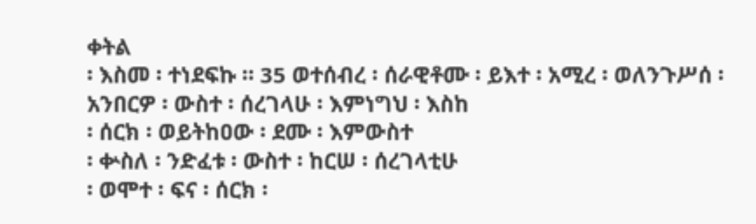ቀትል
፡ እስመ ፡ ተነደፍኩ ። 35 ወተሰብረ ፡ ሰራዊቶሙ ፡ ይእተ ፡ አሚረ ፡ ወለንጉሥሰ ፡ አንበርዎ ፡ ውስተ ፡ ሰረገላሁ ፡ እምነግህ ፡ እስከ
፡ ሰርክ ፡ ወይትከዐው ፡ ደሙ ፡ እምውስተ
፡ ቍስለ ፡ ንድፈቱ ፡ ውስተ ፡ ከርሠ ፡ ሰረገላቲሁ
፡ ወሞተ ፡ ፍና ፡ ሰርክ ፡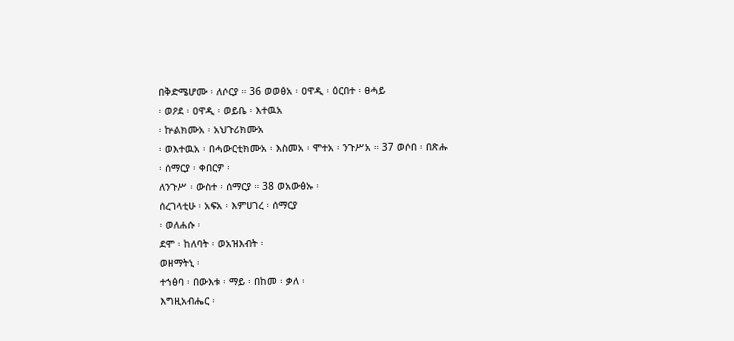በቅድሜሆሙ ፡ ለሶርያ ። 36 ወወፅአ ፡ ዐዋዲ ፡ ዕርበተ ፡ ፀሓይ
፡ ወዖደ ፡ ዐዋዲ ፡ ወይቤ ፡ እተዉአ
፡ ኵልክሙአ ፡ አህጉሪክሙአ
፡ ወእተዉአ ፡ በሓውርቲክሙአ ፡ እስመአ ፡ ሞተአ ፡ ንጉሥአ ። 37 ወሶበ ፡ በጽሑ
፡ ሰማርያ ፡ ቀበርዎ ፡
ለንጉሥ ፡ ውስተ ፡ ሰማርያ ። 38 ወአውፅኡ ፡
ሰረገላቲሁ ፡ አፍአ ፡ እምሀገረ ፡ ሰማርያ
፡ ወለሐሱ ፡
ደሞ ፡ ከለባት ፡ ወአዝእብት ፡
ወዘማትኒ ፡
ተኀፅባ ፡ በውእቱ ፡ ማይ ፡ በከመ ፡ ቃለ ፡
እግዚአብሔር ፡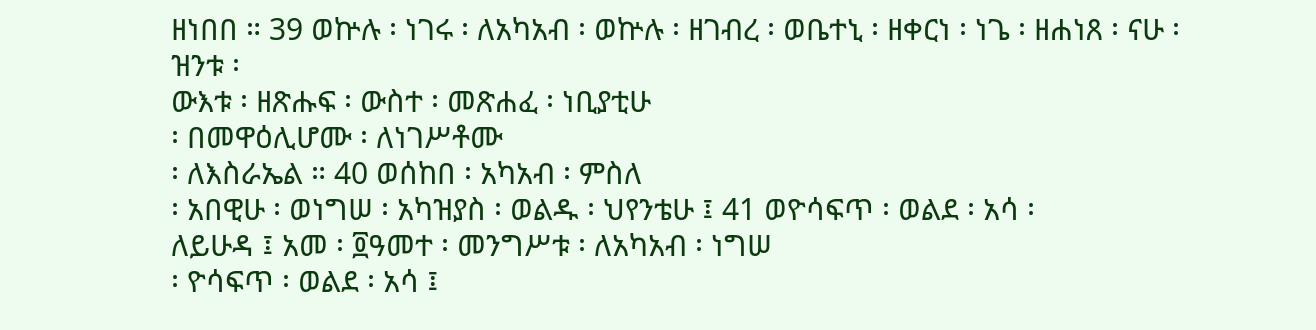ዘነበበ ። 39 ወኵሉ ፡ ነገሩ ፡ ለአካአብ ፡ ወኵሉ ፡ ዘገብረ ፡ ወቤተኒ ፡ ዘቀርነ ፡ ነጌ ፡ ዘሐነጸ ፡ ናሁ ፡ ዝንቱ ፡
ውእቱ ፡ ዘጽሑፍ ፡ ውስተ ፡ መጽሐፈ ፡ ነቢያቲሁ
፡ በመዋዕሊሆሙ ፡ ለነገሥቶሙ
፡ ለእስራኤል ። 40 ወሰከበ ፡ አካአብ ፡ ምስለ
፡ አበዊሁ ፡ ወነግሠ ፡ አካዝያስ ፡ ወልዱ ፡ ህየንቴሁ ፤ 41 ወዮሳፍጥ ፡ ወልደ ፡ አሳ ፡
ለይሁዳ ፤ አመ ፡ ፬ዓመተ ፡ መንግሥቱ ፡ ለአካአብ ፡ ነግሠ
፡ ዮሳፍጥ ፡ ወልደ ፡ አሳ ፤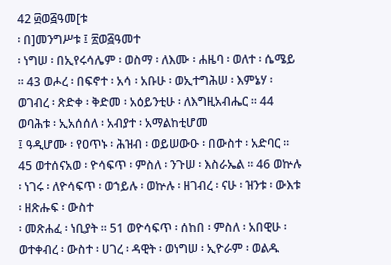42 ፴ወ፭ዓመ[ቱ
፡ በ]መንግሥቱ ፤ ፳ወ፭ዓመተ
፡ ነግሠ ፡ በኢየሩሳሌም ፡ ወስማ ፡ ለእሙ ፡ ሐዜባ ፡ ወለተ ፡ ሴሜይ ። 43 ወሖረ ፡ በፍኖተ ፡ አሳ ፡ አቡሁ ፡ ወኢተግሕሠ ፡ እምኔሃ ፡ ወገብረ ፡ ጽድቀ ፡ ቅድመ ፡ አዕይንቲሁ ፡ ለእግዚአብሔር ። 44 ወባሕቱ ፡ ኢአሰሰለ ፡ አብያተ ፡ አማልከቲሆመ
፤ ዓዲሆሙ ፡ የዐጥኑ ፡ ሕዝብ ፡ ወይሠውዑ ፡ በውስተ ፡ አድባር ። 45 ወተሰናአወ ፡ ዮሳፍጥ ፡ ምስለ ፡ ንጉሠ ፡ እስራኤል ። 46 ወኵሉ ፡ ነገሩ ፡ ለዮሳፍጥ ፡ ወኀይሉ ፡ ወኵሉ ፡ ዘገብረ ፡ ናሁ ፡ ዝንቱ ፡ ውእቱ ፡ ዘጽሑፍ ፡ ውስተ
፡ መጽሐፈ ፡ ነቢያት ። 51 ወዮሳፍጥ ፡ ሰከበ ፡ ምስለ ፡ አበዊሁ ፡ ወተቀብረ ፡ ውስተ ፡ ሀገረ ፡ ዳዊት ፡ ወነግሠ ፡ ኢዮራም ፡ ወልዱ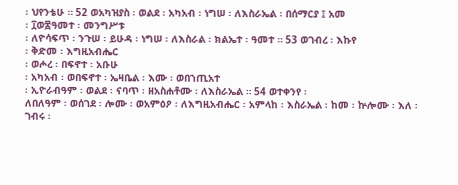፡ ህየንቴሁ ። 52 ወአካዝያስ ፡ ወልደ ፡ አካአብ ፡ ነግሠ ፡ ለእስራኤል ፡ በሰማርያ ፤ አመ
፡ ፲ወ፰ዓመተ ፡ መንግሥቱ
፡ ለዮሳፍጥ ፡ ንጉሠ ፡ ይሁዳ ፡ ነግሠ ፡ ለእስራል ፡ ክልኤተ ፡ ዓመተ ። 53 ወገብረ ፡ እኩየ
፡ ቅድመ ፡ እግዚአብሔር
፡ ወሖረ ፡ በፍኖተ ፡ አቡሁ
፡ አካአብ ፡ ወበፍኖተ ፡ ኤዛቤል ፡ እሙ ፡ ወበኀጢአተ
፡ ኢዮራብዓም ፡ ወልደ ፡ ናባጥ ፡ ዘአስሐቶሙ ፡ ለእስራኤል ። 54 ወተቀንየ ፡
ለበለዓም ፡ ወሰገደ ፡ ሎሙ ፡ ወአምዕዖ ፡ ለእግዚአብሔር ፡ አምላከ ፡ እስራኤል ፡ ከመ ፡ ኵሎሙ ፡ እለ ፡ ገብሩ ፡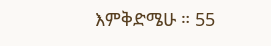እምቅድሜሁ ። 55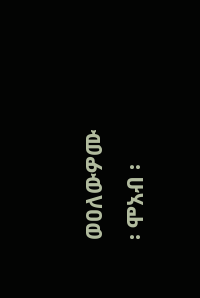ወዐለውዎሙ
፡ ሞአብ ፡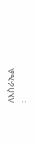ለእስራኤል
፡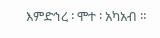እምድኅረ ፡ ሞተ ፡ አካአብ ።